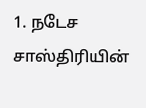1. நடேச சாஸ்திரியின்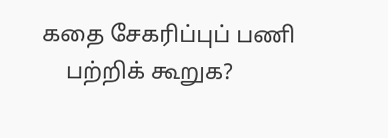கதை சேகரிப்புப் பணி
    பற்றிக் கூறுக?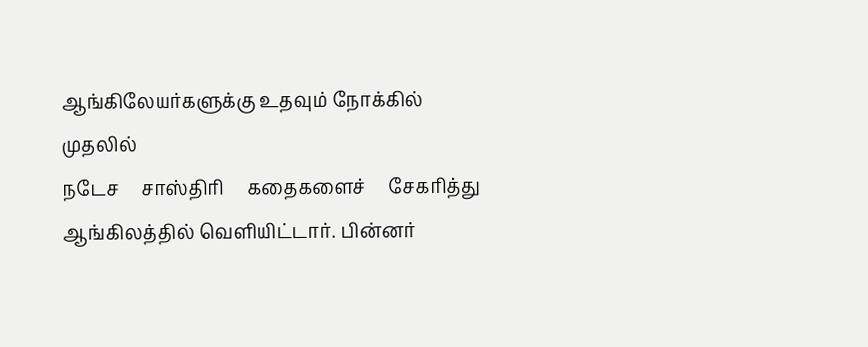ஆங்கிலேயர்களுக்கு உதவும் நோக்கில் முதலில்
நடேச     சாஸ்திரி     கதைகளைச்     சேகரித்து
ஆங்கிலத்தில் வெளியிட்டார். பின்னர்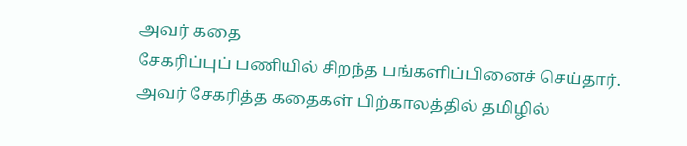அவர் கதை
சேகரிப்புப் பணியில் சிறந்த பங்களிப்பினைச் செய்தார்.
அவர் சேகரித்த கதைகள் பிற்காலத்தில் தமிழில்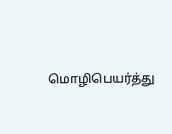மொழிபெயர்த்து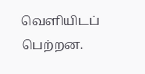வெளியிடப் பெற்றன.